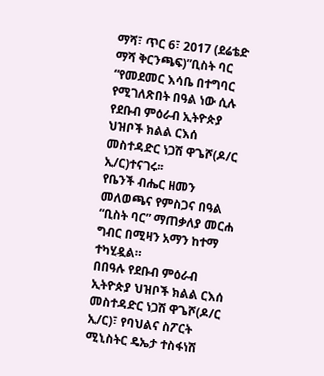ማሻ፣ ጥር 6፣ 2017 (ደሬቴድ ማሻ ቅርንጫፍ)”ቢስት ባር “የመደመር እሳቤ በተግባር የሚገለጽበት በዓል ነው ሲሉ የደቡብ ምዕራብ ኢትዮጵያ ህዝቦች ክልል ርእሰ መስተዳድር ነጋሽ ዋጌሾ(ዶ/ር ኢ/ር)ተናገሩ፡፡
የቤንች ብሔር ዘመን መለወጫና የምስጋና በዓል “ቢስት ባር” ማጠቃለያ መርሐ ግብር በሚዛን አማን ከተማ ተካሂዷል።
በበዓሉ የደቡብ ምዕራብ ኢትዮጵያ ህዝቦች ክልል ርእሰ መስተዳድር ነጋሽ ዋጌሾ(ዶ/ር ኢ/ር)፣ የባህልና ስፖርት ሚኒስትር ዴኤታ ተስፋነሽ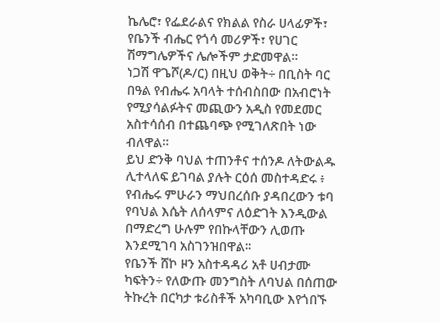ኬሌሮ፣ የፌደራልና የክልል የስራ ሀላፊዎች፣ የቤንች ብሔር የጎሳ መሪዎች፣ የሀገር ሽማግሌዎችና ሌሎችም ታድመዋል።
ነጋሽ ዋጌሾ(ዶ/ር) በዚህ ወቅት÷ በቢስት ባር በዓል የብሔሩ አባላት ተሰብስበው በአብሮነት የሚያሳልፉትና መጪውን አዲስ የመደመር አስተሳሰብ በተጨባጭ የሚገለጽበት ነው ብለዋል።
ይህ ድንቅ ባህል ተጠንቶና ተሰንዶ ለትውልዱ ሊተላለፍ ይገባል ያሉት ርዕሰ መስተዳድሩ ፥ የብሔሩ ምሁራን ማህበረሰቡ ያዳበረውን ቱባ የባህል እሴት ለሰላምና ለዕድገት እንዲውል በማድረግ ሁሉም የበኩላቸውን ሊወጡ እንደሚገባ አስገንዝበዋል፡፡
የቤንች ሸኮ ዞን አስተዳዳሪ አቶ ሀብታሙ ካፍትን÷ የለውጡ መንግስት ለባህል በሰጠው ትኩረት በርካታ ቱሪስቶች አካባቢው እየጎበኙ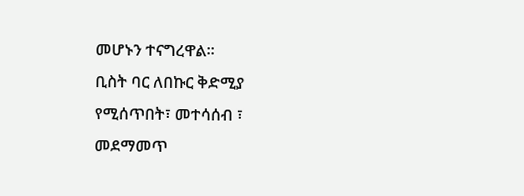መሆኑን ተናግረዋል፡፡
ቢስት ባር ለበኩር ቅድሚያ የሚሰጥበት፣ መተሳሰብ ፣ መደማመጥ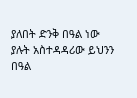ያለበት ድንቅ በዓል ነው ያሉት አስተዳዳሪው ይህንን በዓል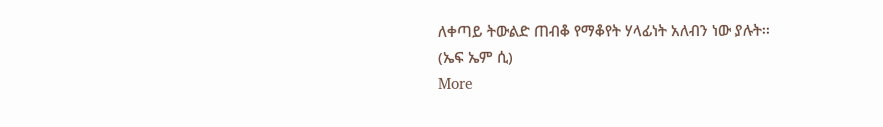ለቀጣይ ትውልድ ጠብቆ የማቆየት ሃላፊነት አለብን ነው ያሉት፡፡
(ኤፍ ኤም ሲ)
More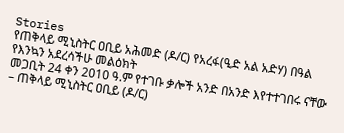Stories
የጠቅላይ ሚኒስትር ዐቢይ አሕመድ (ዶ/ር) የአረፋ(ዒድ አል አድሃ) በዓል የእንኳን አደረሳችሁ መልዕክት
መጋቢት 24 ቀን 2010 ዓ.ም የተገቡ ቃሎች አንድ በአንድ እየተተገበሩ ናቸው – ጠቅላይ ሚኒስትር ዐቢይ (ዶ/ር)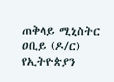ጠቅላይ ሚኒስትር ዐቢይ (ዶ/ር) የኢትዮጵያን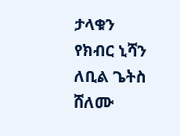ታላቁን የክብር ኒሻን ለቢል ጌትስ ሸለሙ